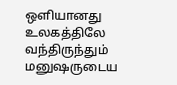ஒளியானது உலகத்திலே வந்திருந்தும் மனுஷருடைய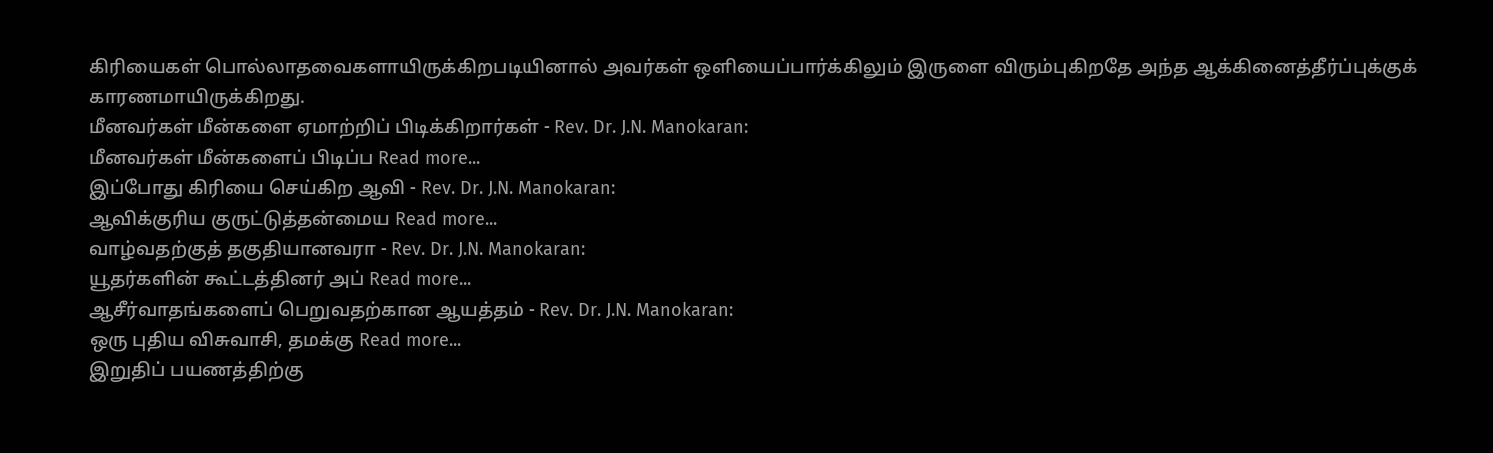கிரியைகள் பொல்லாதவைகளாயிருக்கிறபடியினால் அவர்கள் ஒளியைப்பார்க்கிலும் இருளை விரும்புகிறதே அந்த ஆக்கினைத்தீர்ப்புக்குக் காரணமாயிருக்கிறது.
மீனவர்கள் மீன்களை ஏமாற்றிப் பிடிக்கிறார்கள் - Rev. Dr. J.N. Manokaran:
மீனவர்கள் மீன்களைப் பிடிப்ப Read more...
இப்போது கிரியை செய்கிற ஆவி - Rev. Dr. J.N. Manokaran:
ஆவிக்குரிய குருட்டுத்தன்மைய Read more...
வாழ்வதற்குத் தகுதியானவரா - Rev. Dr. J.N. Manokaran:
யூதர்களின் கூட்டத்தினர் அப் Read more...
ஆசீர்வாதங்களைப் பெறுவதற்கான ஆயத்தம் - Rev. Dr. J.N. Manokaran:
ஒரு புதிய விசுவாசி, தமக்கு Read more...
இறுதிப் பயணத்திற்கு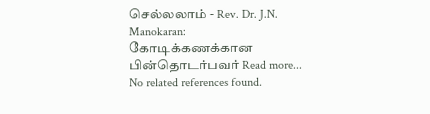செல்லலாம் - Rev. Dr. J.N. Manokaran:
கோடிக்கணக்கான பின்தொடர்பவர் Read more...
No related references found.